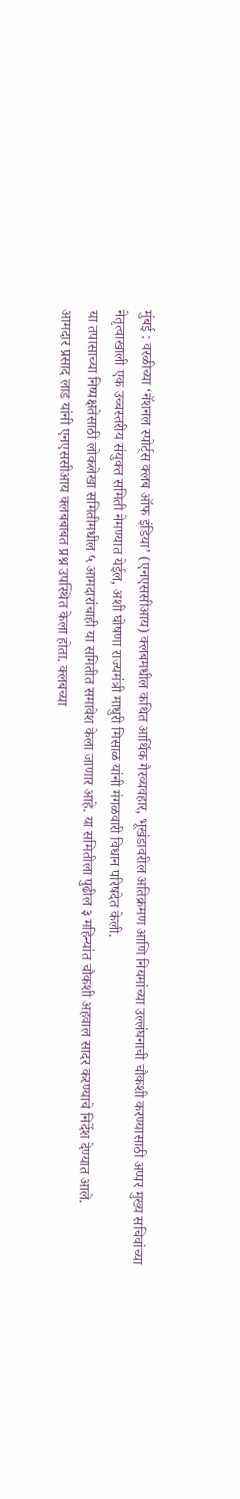मुंबई : वरळीच्या ‘नॅशनल स्पोर्ट्स क्लब ऑफ इंडिया’ (एनएससीआय) क्लबमधील कथित आर्थिक गैरव्यवहार, भूखंडावरील अतिक्रमण आणि नियमांच्या उल्लंघनाची चौकशी करण्यासाठी अप्पर मुख्य सचिवांच्या नेतृत्वाखाली एक उच्चस्तरीय संयुक्त समिती नेमण्यात येईल, अशी घोषणा राज्यमंत्री माधुरी मिसाळ यांनी मंगळवारी विधान परिषदेत केली.
या तपासाच्या निष्पक्षतेसाठी लोकलेखा समितीमधील ५ आमदारांचाही या समितीत समावेश केला जाणार आहे. या समितीला पुढील ३ महिन्यांत चौकशी अहवाल सादर करण्याचे निर्देश देण्यात आले.
आमदार प्रसाद लाड यांनी एनएससीआय क्लबबाबत प्रश्न उपस्थित केला होता. क्लबच्या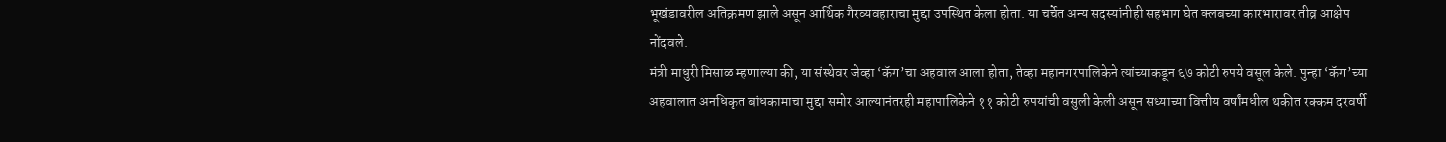भूखंडावरील अतिक्रमण झाले असून आर्थिक गैरव्यवहाराचा मुद्दा उपस्थित केला होता. या चर्चेत अन्य सदस्यांनीही सहभाग घेत क्लबच्या कारभारावर तीव्र आक्षेप नोंदवले.
मंत्री माधुरी मिसाळ म्हणाल्या की, या संस्थेवर जेव्हा ‘कॅग’चा अहवाल आला होता, तेव्हा महानगरपालिकेने त्यांच्याकडून ६७ कोटी रुपये वसूल केले. पुन्हा ‘कॅग’च्या अहवालात अनधिकृत बांधकामाचा मुद्दा समोर आल्यानंतरही महापालिकेने ११ कोटी रुपयांची वसुली केली असून सध्याच्या वित्तीय वर्षांमधील थकीत रक्कम दरवर्षी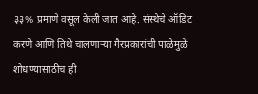३३% प्रमाणे वसूल केली जात आहे. संस्थेचे ऑडिट करणे आणि तिथे चालणाऱ्या गैरप्रकारांची पाळेमुळे शोधण्यासाठीच ही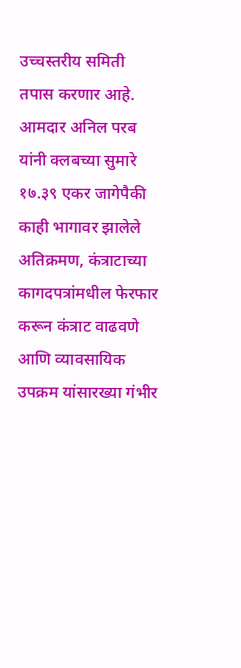उच्चस्तरीय समिती तपास करणार आहे.
आमदार अनिल परब यांनी क्लबच्या सुमारे १७.३९ एकर जागेपैकी काही भागावर झालेले अतिक्रमण, कंत्राटाच्या कागदपत्रांमधील फेरफार करून कंत्राट वाढवणे आणि व्यावसायिक उपक्रम यांसारख्या गंभीर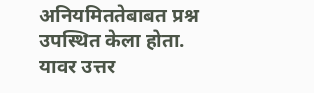अनियमिततेबाबत प्रश्न उपस्थित केला होता.
यावर उत्तर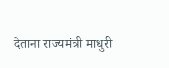देताना राज्यमंत्री माधुरी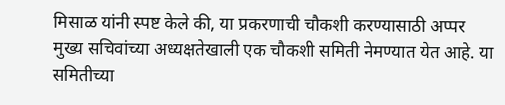मिसाळ यांनी स्पष्ट केले की, या प्रकरणाची चौकशी करण्यासाठी अप्पर मुख्य सचिवांच्या अध्यक्षतेखाली एक चौकशी समिती नेमण्यात येत आहे. या समितीच्या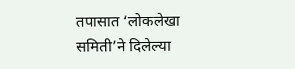तपासात ‘लोकलेखा समिती’ने दिलेल्या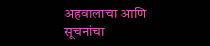अहवालाचा आणि सूचनांचा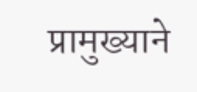प्रामुख्याने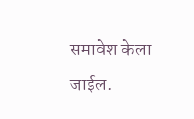समावेश केला जाईल.